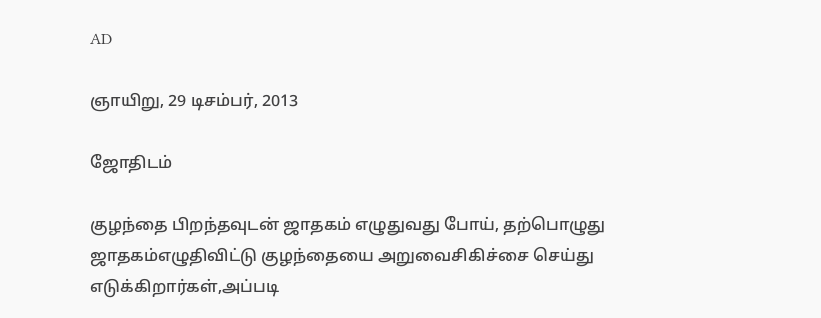AD

ஞாயிறு, 29 டிசம்பர், 2013

ஜோதிடம்

குழந்தை பிறந்தவுடன் ஜாதகம் எழுதுவது போய், தற்பொழுது ஜாதகம்எழுதிவிட்டு குழந்தையை அறுவைசிகிச்சை செய்து எடுக்கிறார்கள்,அப்படி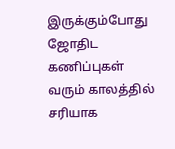இருக்கும்போது ஜோதிட கணிப்புகள் வரும் காலத்தில் சரியாக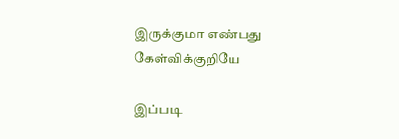இருக்குமா எண்பது கேள்விக்குறியே

இப்படி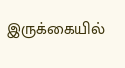இருக்கையில்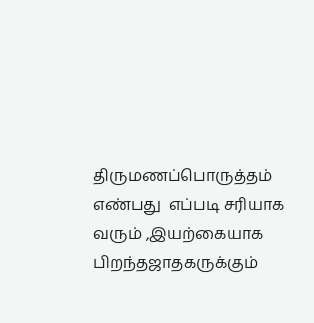திருமணப்பொருத்தம் எண்பது  எப்படி சரியாக வரும் ,இயற்கையாக பிறந்தஜாதகருக்கும்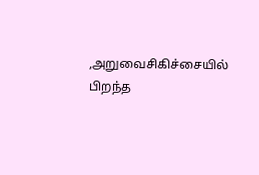,அறுவைசிகிச்சையில் பிறந்த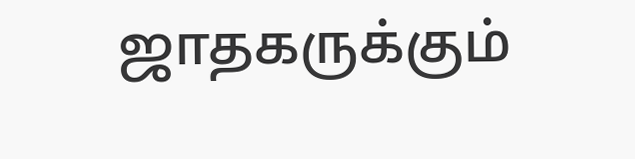ஜாதகருக்கும்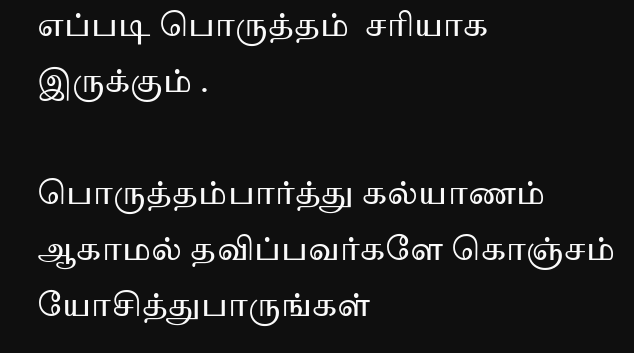எப்படி பொருத்தம்  சரியாக இருக்கும் .

பொருத்தம்பார்த்து கல்யாணம் ஆகாமல் தவிப்பவர்களே கொஞ்சம் யோசித்துபாருங்கள்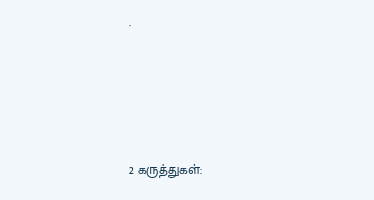.





2 கருத்துகள்: